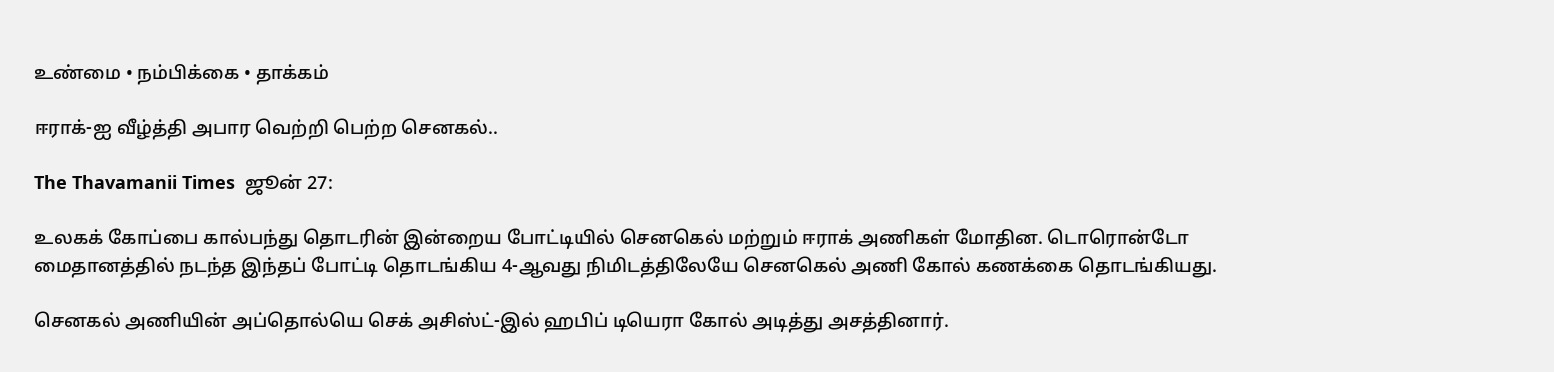உண்மை • நம்பிக்கை • தாக்கம்

ஈராக்-ஐ வீழ்த்தி அபார வெற்றி பெற்ற செனகல்..

The Thavamanii Times  ஜூன் 27:

உலகக் கோப்பை கால்பந்து தொடரின் இன்றைய போட்டியில் செனகெல் மற்றும் ஈராக் அணிகள் மோதின. டொரொன்டோ மைதானத்தில் நடந்த இந்தப் போட்டி தொடங்கிய 4-ஆவது நிமிடத்திலேயே செனகெல் அணி கோல் கணக்கை தொடங்கியது.

செனகல் அணியின் அப்தொல்யெ செக் அசிஸ்ட்-இல் ஹபிப் டியெரா கோல் அடித்து அசத்தினார்.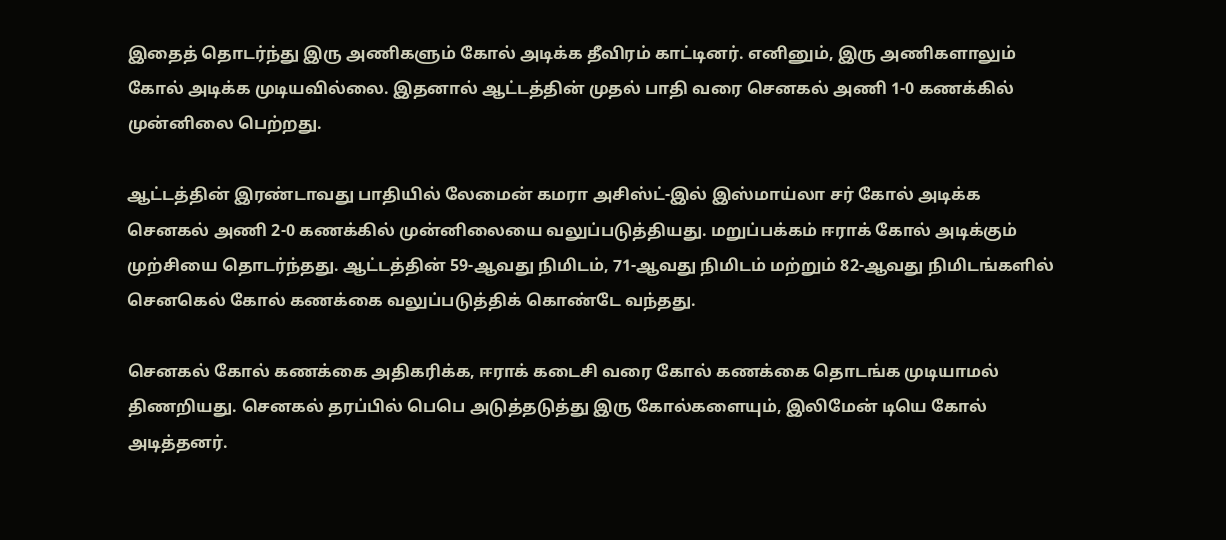இதைத் தொடர்ந்து இரு அணிகளும் கோல் அடிக்க தீவிரம் காட்டினர். எனினும், இரு அணிகளாலும் கோல் அடிக்க முடியவில்லை. இதனால் ஆட்டத்தின் முதல் பாதி வரை செனகல் அணி 1-0 கணக்கில் முன்னிலை பெற்றது.

ஆட்டத்தின் இரண்டாவது பாதியில் லேமைன் கமரா அசிஸ்ட்-இல் இஸ்மாய்லா சர் கோல் அடிக்க செனகல் அணி 2-0 கணக்கில் முன்னிலையை வலுப்படுத்தியது. மறுப்பக்கம் ஈராக் கோல் அடிக்கும் முற்சியை தொடர்ந்தது. ஆட்டத்தின் 59-ஆவது நிமிடம், 71-ஆவது நிமிடம் மற்றும் 82-ஆவது நிமிடங்களில் செனகெல் கோல் கணக்கை வலுப்படுத்திக் கொண்டே வந்தது.

செனகல் கோல் கணக்கை அதிகரிக்க, ஈராக் கடைசி வரை கோல் கணக்கை தொடங்க முடியாமல் திணறியது. செனகல் தரப்பில் பெபெ அடுத்தடுத்து இரு கோல்களையும், இலிமேன் டியெ கோல் அடித்தனர்.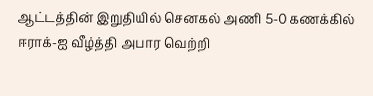ஆட்டத்தின் இறுதியில் செனகல் அணி 5-0 கணக்கில் ஈராக்-ஐ வீழ்த்தி அபார வெற்றி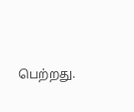பெற்றது.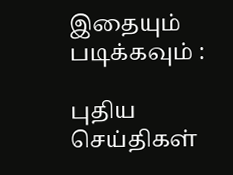இதையும் படிக்கவும் :

புதிய செய்திகள்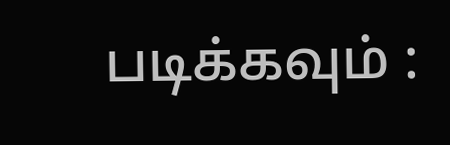படிக்கவும் :